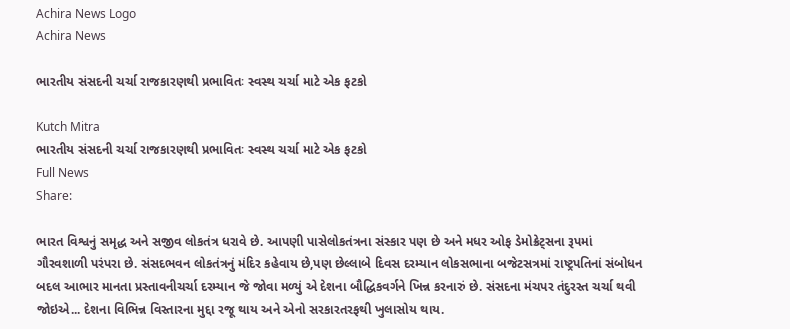Achira News Logo
Achira News

ભારતીય સંસદની ચર્ચા રાજકારણથી પ્રભાવિતઃ સ્વસ્થ ચર્ચા માટે એક ફટકો

Kutch Mitra
ભારતીય સંસદની ચર્ચા રાજકારણથી પ્રભાવિતઃ સ્વસ્થ ચર્ચા માટે એક ફટકો
Full News
Share:

ભારત વિશ્વનું સમૃદ્ધ અને સજીવ લોકતંત્ર ધરાવે છે. આપણી પાસેલોકતંત્રના સંસ્કાર પણ છે અને મધર ઓફ ડેમોક્રેટ્સના રૂપમાં ગૌરવશાળી પરંપરા છે. સંસદભવન લોકતંત્રનું મંદિર કહેવાય છે,પણ છેલ્લાબે દિવસ દરમ્યાન લોકસભાના બજેટસત્રમાં રાષ્ટ્રપતિનાં સંબોધન બદલ આભાર માનતા પ્રસ્તાવનીચર્ચા દરમ્યાન જે જોવા મળ્યું એ દેશના બૌદ્ધિકવર્ગને ખિન્ન કરનારું છે. સંસદના મંચપર તંદુરસ્ત ચર્ચા થવી જોઇએ... દેશના વિભિન્ન વિસ્તારના મુદ્દા રજૂ થાય અને એનો સરકારતરફથી ખુલાસોય થાય.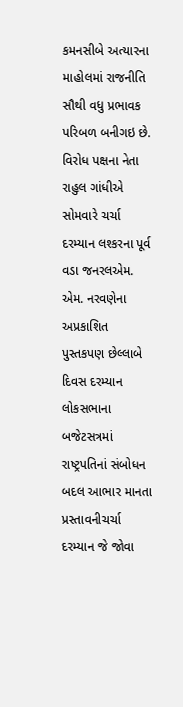કમનસીબે અત્યારના માહોલમાં રાજનીતિ સૌથી વધુ પ્રભાવક પરિબળ બનીગઇ છે. વિરોધ પક્ષના નેતા રાહુલ ગાંધીએ સોમવારે ચર્ચા દરમ્યાન લશ્કરના પૂર્વ વડા જનરલએમ. એમ. નરવણેના અપ્રકાશિત પુસ્તકપણ છેલ્લાબે દિવસ દરમ્યાન લોકસભાના બજેટસત્રમાં રાષ્ટ્રપતિનાં સંબોધન બદલ આભાર માનતા પ્રસ્તાવનીચર્ચા દરમ્યાન જે જોવા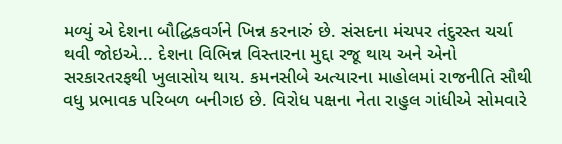મળ્યું એ દેશના બૌદ્ધિકવર્ગને ખિન્ન કરનારું છે. સંસદના મંચપર તંદુરસ્ત ચર્ચા થવી જોઇએ... દેશના વિભિન્ન વિસ્તારના મુદ્દા રજૂ થાય અને એનો સરકારતરફથી ખુલાસોય થાય. કમનસીબે અત્યારના માહોલમાં રાજનીતિ સૌથી વધુ પ્રભાવક પરિબળ બનીગઇ છે. વિરોધ પક્ષના નેતા રાહુલ ગાંધીએ સોમવારે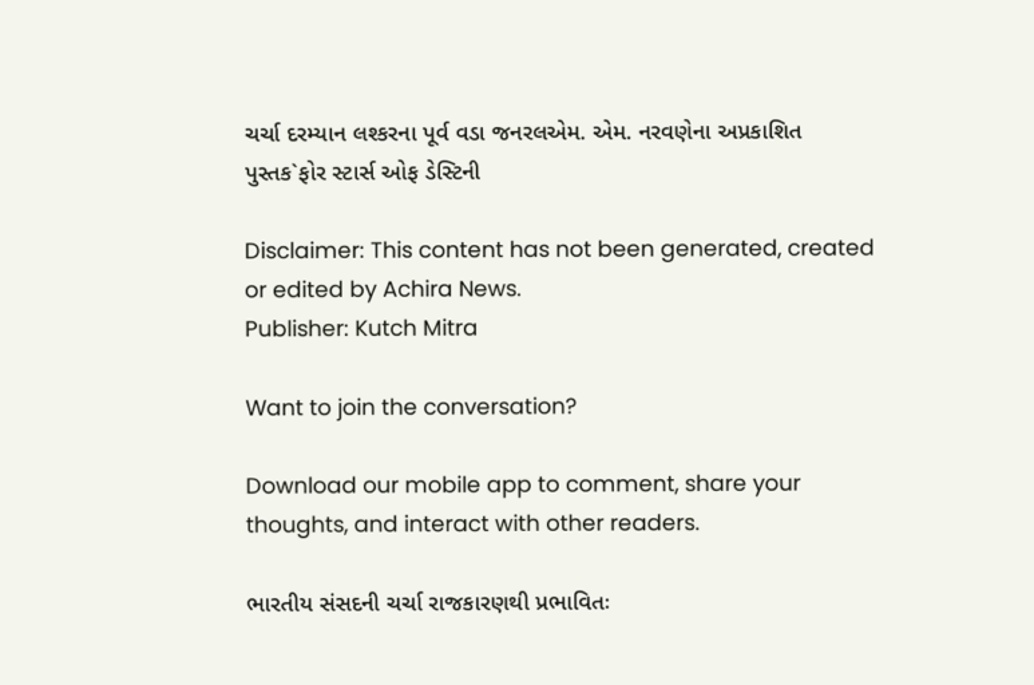ચર્ચા દરમ્યાન લશ્કરના પૂર્વ વડા જનરલએમ. એમ. નરવણેના અપ્રકાશિત પુસ્તક`ફોર સ્ટાર્સ ઓફ ડેસ્ટિની

Disclaimer: This content has not been generated, created or edited by Achira News.
Publisher: Kutch Mitra

Want to join the conversation?

Download our mobile app to comment, share your thoughts, and interact with other readers.

ભારતીય સંસદની ચર્ચા રાજકારણથી પ્રભાવિતઃ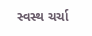સ્વસ્થ ચર્ચા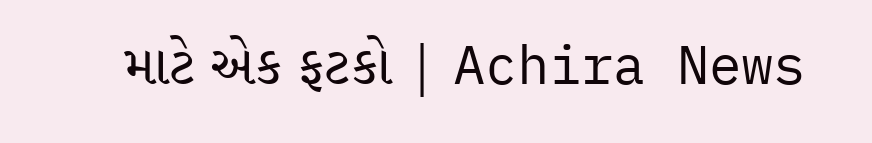માટે એક ફટકો | Achira News